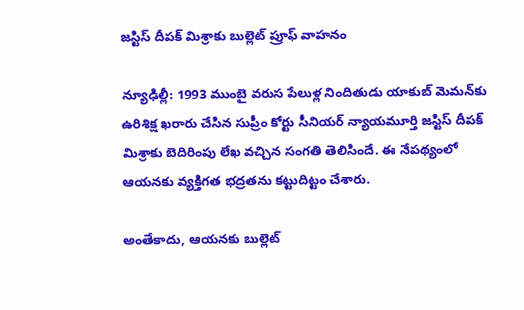జస్టిస్ దీపక్ మిశ్రాకు బుల్లెట్ ప్రూఫ్ వాహనం

న్యూఢిల్లీ: 1993 ముంబై వరుస పేలుళ్ల నిందితుడు యాకుబ్ మెమన్‌కు ఉరిశిక్ష ఖరారు చేసిన సుప్రీం కోర్టు సీనియర్ న్యాయమూర్తి జస్టిస్ దీపక్ మిశ్రాకు బెదిరింపు లేఖ వచ్చిన సంగతి తెలిసిందే. ఈ నేపథ్యంలో ఆయనకు వ్యక్తిగత భద్రతను కట్టుదిట్టం చేశారు.

అంతేకాదు, ఆయనకు బుల్లెట్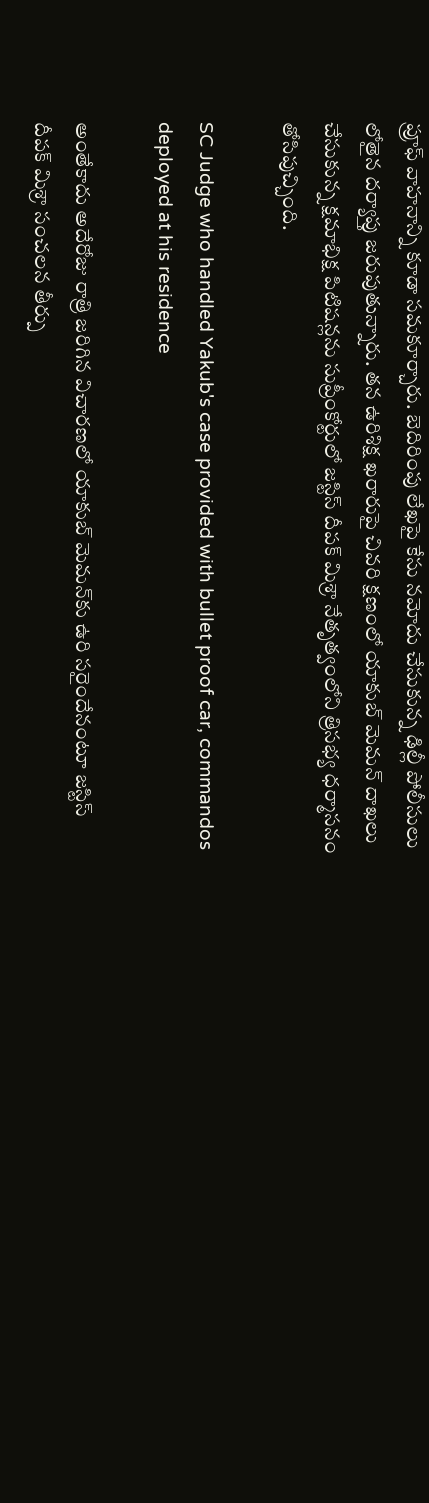ప్రూఫ్ వాహనాన్ని కూడా సమకూర్చారు. బెదిరింపు లేఖపై కేసు నమోదు చేసుకున్న ఢిల్లీ పోలీసులు లోతైన దర్యాప్తు జరుపుతున్నారు. తన ఉరిశిక్ష ఖరారుపై చివరి క్షణంలో యాకుబ్ మెమన్ దాఖలు చేసుకున్న క్షమాభిక్ష పిటిషన్లను సుప్రీంకోర్టులో జస్టిస్ దీపక్ మిశ్రా నేతృత్వంలోని త్రిసభ్య ధర్మాసనం తోసిపుచ్చింది.

SC Judge who handled Yakub's case provided with bullet proof car, commandos deployed at his residence

అంతేకాదు అదేరోజు రాత్రి జరిగిన విచారణలో యాకుబ్ మెమన్‌కు ఉరి సరైందేనంటూ జస్టిస్ దీపక్ మిశ్రా సంచలన తీర్పు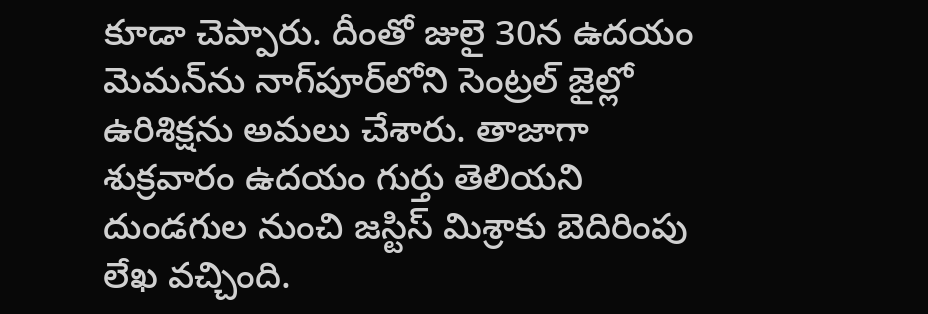కూడా చెప్పారు. దీంతో జులై 30న ఉదయం మెమన్‌ను నాగ్‌పూర్‌లోని సెంట్రల్ జైల్లో ఉరిశిక్షను అమలు చేశారు. తాజాగా శుక్రవారం ఉదయం గుర్తు తెలియని దుండగుల నుంచి జస్టిస్ మిశ్రాకు బెదిరింపు లేఖ వచ్చింది.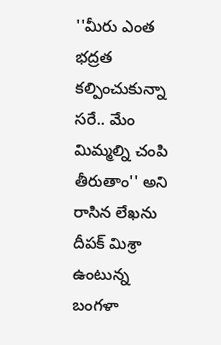''మీరు ఎంత భద్రత కల్పించుకున్నా సరే.. మేం మిమ్మల్ని చంపి తీరుతాం'' అని రాసిన లేఖను దీపక్ మిశ్రా ఉంటున్న బంగళా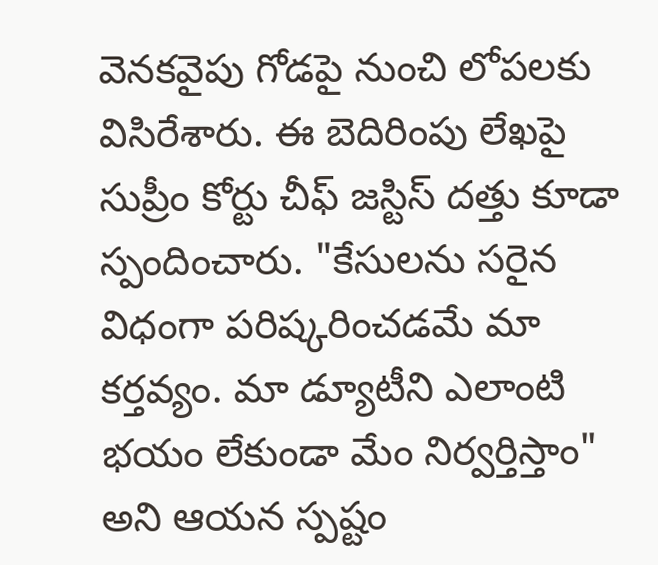వెనకవైపు గోడపై నుంచి లోపలకు విసిరేశారు. ఈ బెదిరింపు లేఖపై సుప్రీం కోర్టు చీఫ్ జస్టిస్ దత్తు కూడా స్పందించారు. "కేసులను సరైన విధంగా పరిష్కరించడమే మా కర్తవ్యం. మా డ్యూటీని ఎలాంటి భయం లేకుండా మేం నిర్వర్తిస్తాం" అని ఆయన స్పష్టం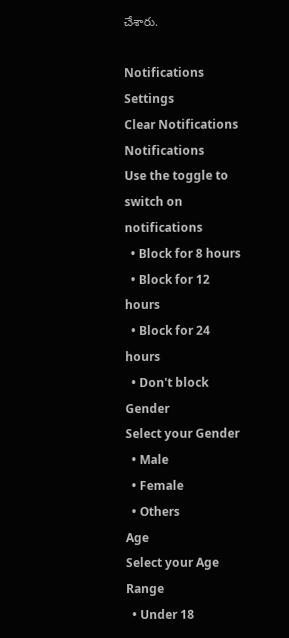చేశారు.

Notifications
Settings
Clear Notifications
Notifications
Use the toggle to switch on notifications
  • Block for 8 hours
  • Block for 12 hours
  • Block for 24 hours
  • Don't block
Gender
Select your Gender
  • Male
  • Female
  • Others
Age
Select your Age Range
  • Under 18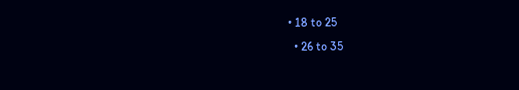• 18 to 25
  • 26 to 35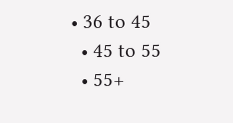• 36 to 45
  • 45 to 55
  • 55+